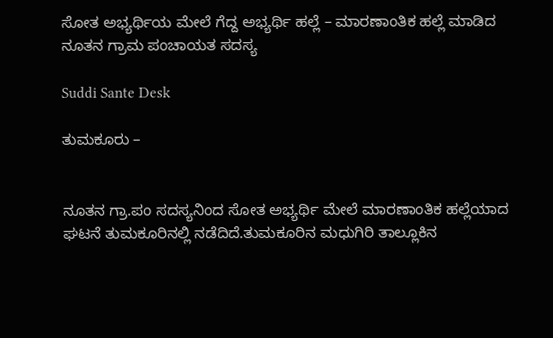ಸೋತ ಅಭ್ಯರ್ಥಿಯ ಮೇಲೆ ಗೆದ್ದ ಅಭ್ಯರ್ಥಿ ಹಲ್ಲೆ – ಮಾರಣಾಂತಿಕ ಹಲ್ಲೆ ಮಾಡಿದ ನೂತನ ಗ್ರಾಮ ಪಂಚಾಯತ ಸದಸ್ಯ

Suddi Sante Desk

ತುಮಕೂರು –


ನೂತನ ಗ್ರಾ.ಪಂ ಸದಸ್ಯನಿಂದ ಸೋತ ಅಭ್ಯರ್ಥಿ ಮೇಲೆ ಮಾರಣಾಂತಿಕ ಹಲ್ಲೆಯಾದ ಘಟನೆ ತುಮಕೂರಿನಲ್ಲಿ ನಡೆದಿದೆ.ತುಮಕೂರಿನ ಮಧುಗಿರಿ ತಾಲ್ಲೂಕಿನ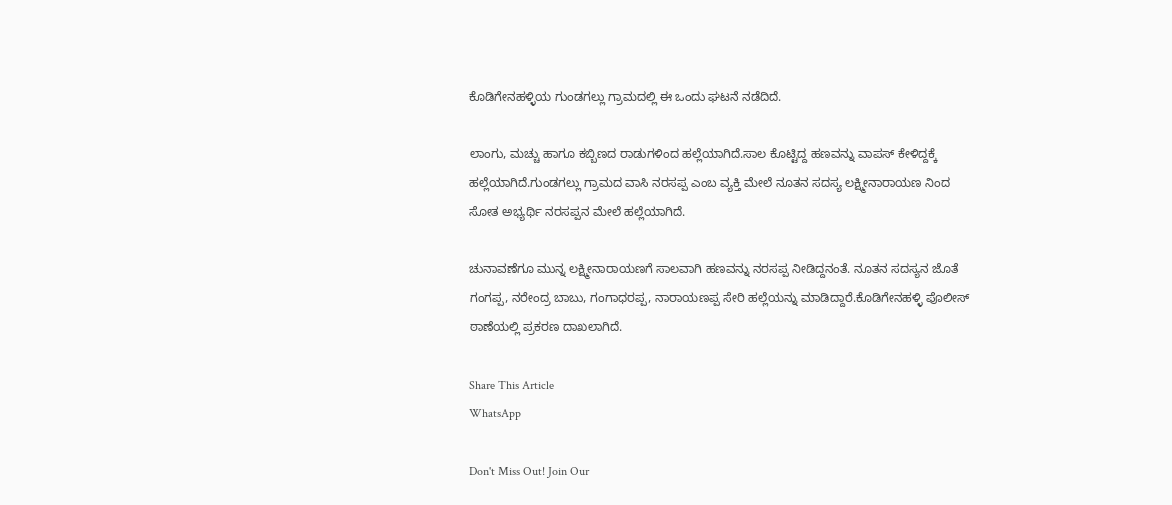ಕೊಡಿಗೇನಹಳ್ಳಿಯ ಗುಂಡಗಲ್ಲು ಗ್ರಾಮದಲ್ಲಿ ಈ ಒಂದು ಘಟನೆ ನಡೆದಿದೆ.

ಲಾಂಗು, ಮಚ್ಚು ಹಾಗೂ ಕಬ್ಬಿಣದ ರಾಡುಗಳಿಂದ ಹಲ್ಲೆಯಾಗಿದೆ.ಸಾಲ ಕೊಟ್ಟಿದ್ದ ಹಣವನ್ನು ವಾಪಸ್ ಕೇಳಿದ್ದಕ್ಕೆ ಹಲ್ಲೆಯಾಗಿದೆ‌.ಗುಂಡಗಲ್ಲು ಗ್ರಾಮದ ವಾಸಿ ನರಸಪ್ಪ ಎಂಬ ವ್ಯಕ್ತಿ ಮೇಲೆ ನೂತನ ಸದಸ್ಯ ಲಕ್ಷ್ಮೀನಾರಾಯಣ ನಿಂದ ಸೋತ ಅಭ್ಯರ್ಥಿ ನರಸಪ್ಪನ ಮೇಲೆ ಹಲ್ಲೆಯಾಗಿದೆ.

ಚುನಾವಣೆಗೂ ಮುನ್ನ ಲಕ್ಷ್ಮೀನಾರಾಯಣಗೆ ಸಾಲವಾಗಿ ಹಣವನ್ನು ನರಸಪ್ಪ ನೀಡಿದ್ದನಂತೆ. ನೂತನ ಸದಸ್ಯನ ಜೊತೆ ಗಂಗಪ್ಪ, ನರೇಂದ್ರ ಬಾಬು, ಗಂಗಾಧರಪ್ಪ, ನಾರಾಯಣಪ್ಪ ಸೇರಿ ಹಲ್ಲೆಯನ್ನು ಮಾಡಿದ್ದಾರೆ.ಕೊಡಿಗೇನಹಳ್ಳಿ ಪೊಲೀಸ್‌ ಠಾಣೆಯಲ್ಲಿ ಪ್ರಕರಣ ದಾಖಲಾಗಿದೆ‌.

Share This Article
WhatsApp

Don't Miss Out! Join Our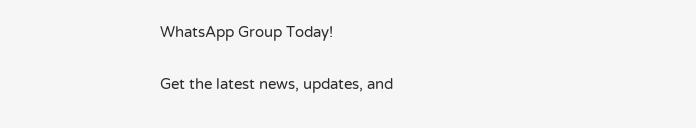WhatsApp Group Today!

Get the latest news, updates, and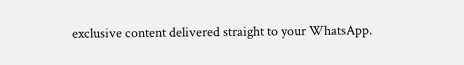exclusive content delivered straight to your WhatsApp.